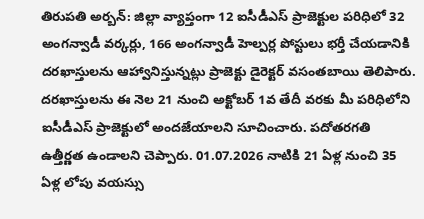తిరుపతి అర్బన్: జిల్లా వ్యాప్తంగా 12 ఐసీడీఎస్ ప్రాజెక్టుల పరిధిలో 32 అంగన్వాడీ వర్కర్లు, 166 అంగన్వాడీ హెల్పర్ల పోస్టులు భర్తీ చేయడానికి దరఖాస్తులను ఆహ్వానిస్తున్నట్లు ప్రాజెక్టు డైరెక్టర్ వసంతబాయి తెలిపారు. దరఖాస్తులను ఈ నెల 21 నుంచి అక్టోబర్ 1వ తేదీ వరకు మీ పరిధిలోని ఐసీడీఎస్ ప్రాజెక్టులో అందజేయాలని సూచించారు. పదోతరగతి ఉత్తీర్ణత ఉండాలని చెప్పారు. 01.07.2026 నాటికి 21 ఏళ్ల నుంచి 35 ఏళ్ల లోపు వయస్సు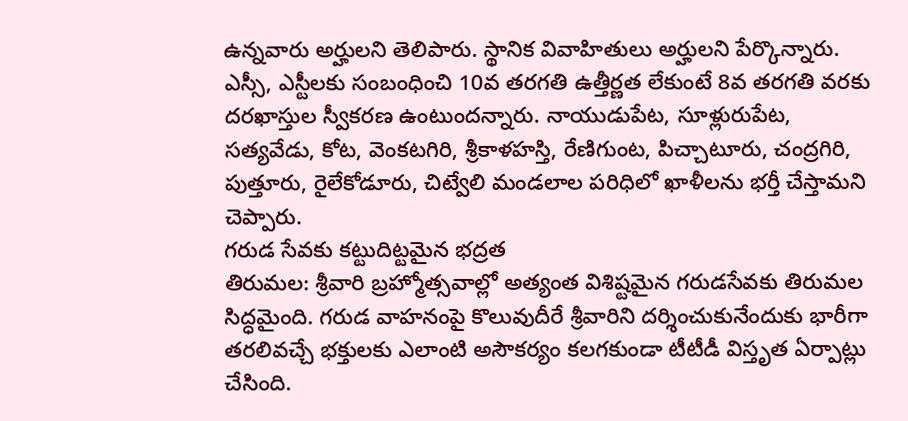ఉన్నవారు అర్హులని తెలిపారు. స్థానిక వివాహితులు అర్హులని పేర్కొన్నారు. ఎస్సీ, ఎస్టీలకు సంబంధించి 10వ తరగతి ఉత్తీర్ణత లేకుంటే 8వ తరగతి వరకు దరఖాస్తుల స్వీకరణ ఉంటుందన్నారు. నాయుడుపేట, సూళ్లురుపేట, సత్యవేడు, కోట, వెంకటగిరి, శ్రీకాళహస్తి, రేణిగుంట, పిచ్చాటూరు, చంద్రగిరి, పుత్తూరు, రైలేకోడూరు, చిట్వేలి మండలాల పరిధిలో ఖాళీలను భర్తీ చేస్తామని చెప్పారు.
గరుడ సేవకు కట్టుదిట్టమైన భద్రత
తిరుమల: శ్రీవారి బ్రహ్మోత్సవాల్లో అత్యంత విశిష్టమైన గరుడసేవకు తిరుమల సిద్ధమైంది. గరుడ వాహనంపై కొలువుదీరే శ్రీవారిని దర్శించుకునేందుకు భారీగా తరలివచ్చే భక్తులకు ఎలాంటి అసౌకర్యం కలగకుండా టీటీడీ విస్తృత ఏర్పాట్లు చేసింది.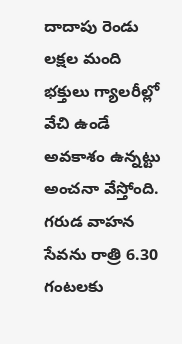దాదాపు రెండు లక్షల మంది భక్తులు గ్యాలరీల్లో వేచి ఉండే అవకాశం ఉన్నట్టు అంచనా వేస్తోంది. గరుడ వాహన సేవను రాత్రి 6.30 గంటలకు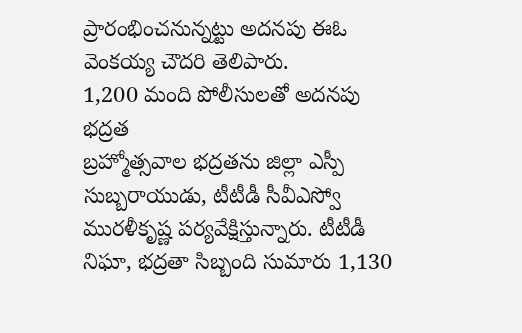ప్రారంభించనున్నట్టు అదనపు ఈఓ వెంకయ్య చౌదరి తెలిపారు.
1,200 మంది పోలీసులతో అదనపు భద్రత
బ్రహ్మోత్సవాల భద్రతను జిల్లా ఎస్పీ సుబ్బరాయుడు, టీటీడీ సీవీఎస్వో మురళీకృష్ణ పర్యవేక్షిస్తున్నారు. టీటీడీ నిఘా, భద్రతా సిబ్బంది సుమారు 1,130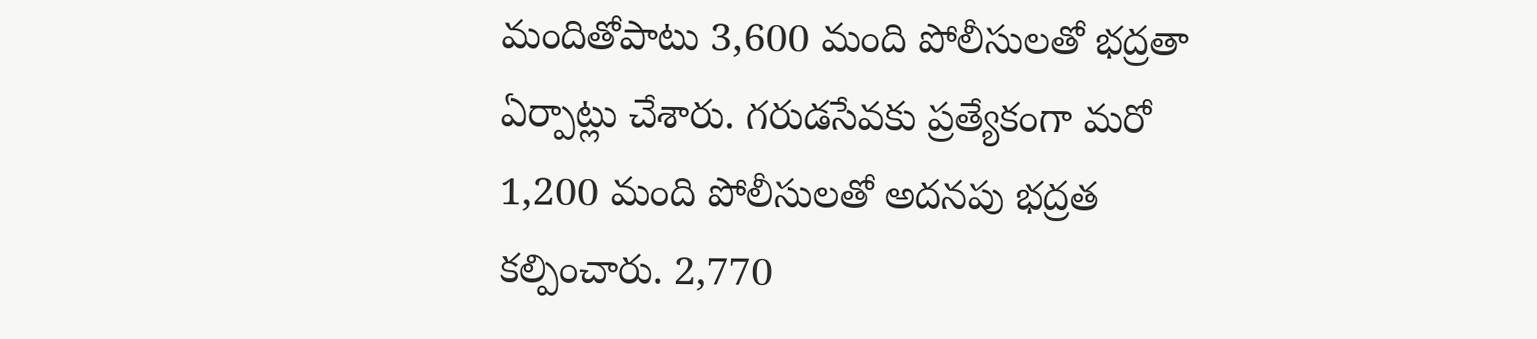మందితోపాటు 3,600 మంది పోలీసులతో భద్రతా ఏర్పాట్లు చేశారు. గరుడసేవకు ప్రత్యేకంగా మరో 1,200 మంది పోలీసులతో అదనపు భద్రత కల్పించారు. 2,770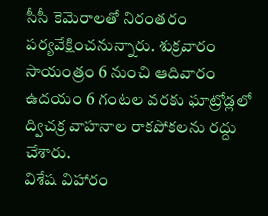సీసీ కెమెరాలతో నిరంతరం పర్యవేక్షించనున్నారు. శుక్రవారం సాయంత్రం 6 నుంచి ఆదివారం ఉదయం 6 గంటల వరకు ఘాట్రోడ్లలో ద్విచక్ర వాహనాల రాకపోకలను రద్దు చేశారు.
విశేష విహారం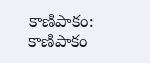కాణిపాకం: కాణిపాకం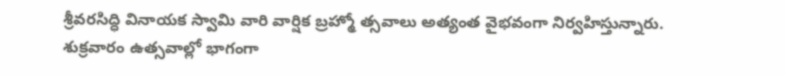శ్రీవరసిద్ధి వినాయక స్వామి వారి వార్షిక బ్రహ్మో త్సవాలు అత్యంత వైభవంగా నిర్వహిస్తున్నారు. శుక్రవారం ఉత్సవాల్లో భాగంగా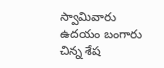స్వామివారు ఉదయం బంగారు చిన్న శేష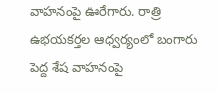వాహనంపై ఊరేగారు. రాత్రి ఉభయకర్తల ఆధ్వర్యంలో బంగారు పెద్ద శేష వాహనంపై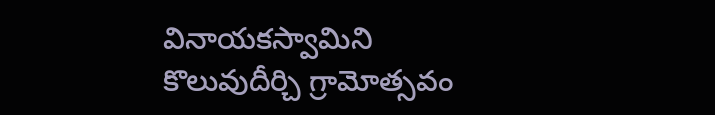వినాయకస్వామిని కొలువుదీర్చి గ్రామోత్సవం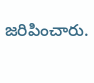జరిపించారు.